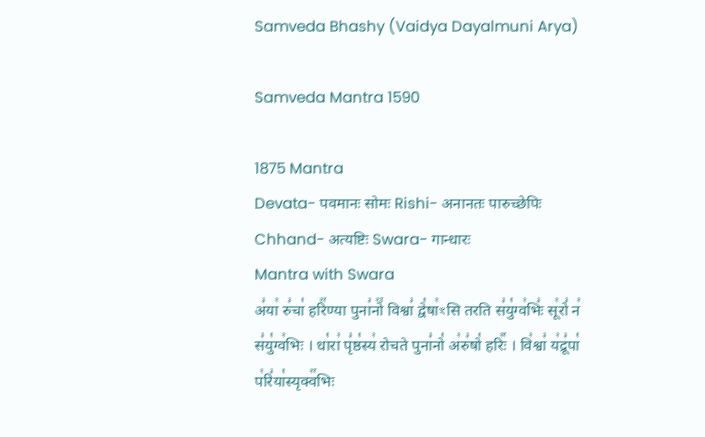Samveda Bhashy (Vaidya Dayalmuni Arya)

Samveda Mantra 1590

1875 Mantra
Devata- पवमानः सोमः Rishi- अनानतः पारुच्छेपिः Chhand- अत्यष्टिः Swara- गान्धारः
Mantra with Swara
अ꣣या꣢ रु꣣चा꣡ हरि꣢꣯ण्या पुना꣣नो꣢꣫ विश्वा꣣ द्वे꣡षा꣢ꣳसि तरति स꣣यु꣡ग्व꣢भिः꣣ सू꣢रो꣣ न꣢ स꣣यु꣡ग्व꣢भिः । धा꣡रा꣢ पृ꣣ष्ठ꣡स्य꣢ रोचते पुना꣣नो꣡ अ꣢रु꣣षो꣡ हरिः꣢꣯ । वि꣢श्वा꣣ य꣢द्रू꣣पा꣡ प꣢रि꣣या꣡स्यृक्व꣢꣯भिः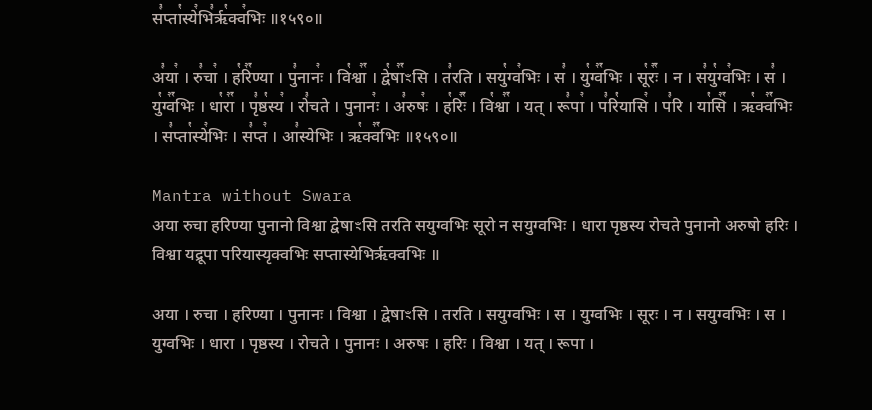स꣣प्ता꣡स्ये꣢भि꣣रृ꣡क्व꣢भिः ॥१५९०॥

अ꣣या꣢ । रु꣣चा꣢ । ह꣡रि꣢꣯ण्या । पु꣣नानः꣢ । वि꣡श्वा꣢꣯ । द्वे꣡षा꣢꣯ꣳसि । त꣣रति । सयु꣡ग्व꣢भिः । स꣣ । यु꣡ग्व꣢꣯भिः । सू꣡रः꣢꣯ । न । स꣣यु꣡ग्व꣢भिः । स꣣ । यु꣡ग्व꣢꣯भिः । धा꣡रा꣢꣯ । पृ꣣ष्ठ꣡स्य꣢ । रो꣣चते । पुनानः꣢ । अ꣣रुषः꣢ । ह꣡रिः꣢꣯ । वि꣡श्वा꣢꣯ । यत् । रू꣣पा꣢ । प꣣रि꣡यासि꣢ । प꣣रि । या꣡सि꣢꣯ । ऋ꣡क्व꣢꣯भिः । स꣣प्ता꣡स्ये꣢भिः । स꣣प्त꣢ । आ꣣स्येभिः । ऋ꣡क्व꣢꣯भिः ॥१५९०॥

Mantra without Swara
अया रुचा हरिण्या पुनानो विश्वा द्वेषाꣳसि तरति सयुग्वभिः सूरो न सयुग्वभिः । धारा पृष्ठस्य रोचते पुनानो अरुषो हरिः । विश्वा यद्रूपा परियास्यृक्वभिः सप्तास्येभिरृक्वभिः ॥

अया । रुचा । हरिण्या । पुनानः । विश्वा । द्वेषाꣳसि । तरति । सयुग्वभिः । स । युग्वभिः । सूरः । न । सयुग्वभिः । स । युग्वभिः । धारा । पृष्ठस्य । रोचते । पुनानः । अरुषः । हरिः । विश्वा । यत् । रूपा ।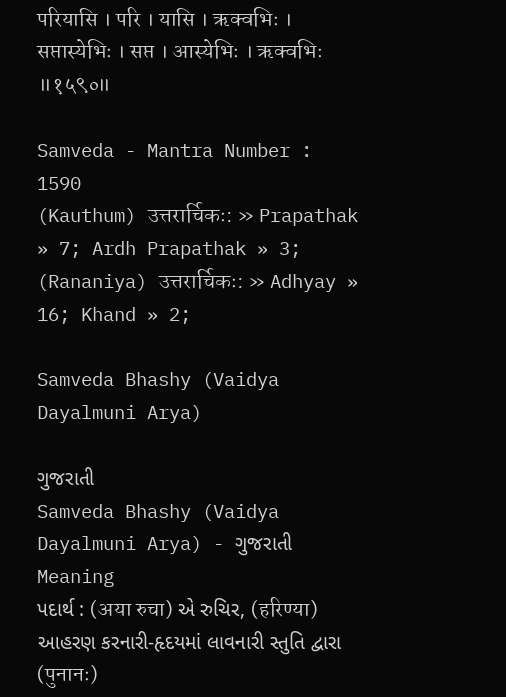परियासि । परि । यासि । ऋक्वभिः । सप्तास्येभिः । सप्त । आस्येभिः । ऋक्वभिः ॥१५९०॥

Samveda - Mantra Number : 1590
(Kauthum) उत्तरार्चिकः: » Prapathak » 7; Ardh Prapathak » 3;
(Rananiya) उत्तरार्चिकः: » Adhyay » 16; Khand » 2;

Samveda Bhashy (Vaidya Dayalmuni Arya)

ગુજરાતી
Samveda Bhashy (Vaidya Dayalmuni Arya) - ગુજરાતી
Meaning
પદાર્થ : (अया रुचा) એ રુચિર, (हरिण्या) આહરણ કરનારી-હૃદયમાં લાવનારી સ્તુતિ દ્વારા (पुनानः)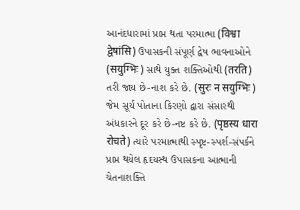આનંદધારામાં પ્રાપ્ત થતા પરમાત્મા (विश्वा द्वेषांसि) ઉપાસકની સંપૂર્ણ દ્વેષ ભાવનાઓને (सयुग्भिः) સાથે યુક્ત શક્તિઓથી (तरति) તરી જાય છે-નાશ કરે છે. (सुरः न सयुग्भिः) જેમ સૂર્ય પોતાના કિરણો દ્વારા સંસારથી અંધકારને દૂર કરે છે-નષ્ટ કરે છે. (पृष्ठस्य धारा रोचते) ત્યારે પરમાત્માથી સ્પૃષ્ટ-સ્પર્શ-સંપર્કને પ્રાપ્ત થયેલ હૃદયસ્થ ઉપાસકના આત્માની ચેતનાશક્તિ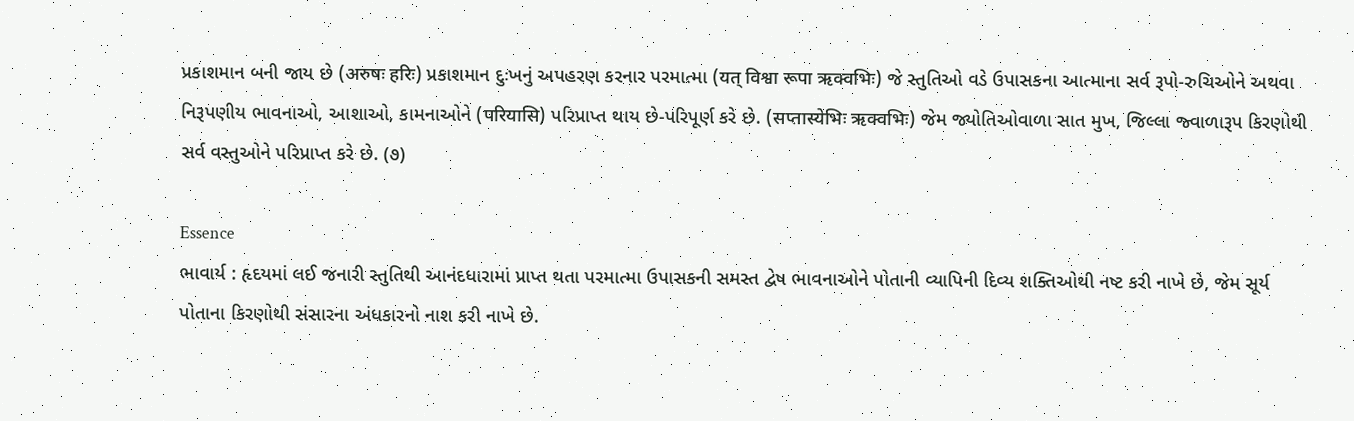પ્રકાશમાન બની જાય છે (अरुषः हरिः) પ્રકાશમાન દુઃખનું અપહરણ કરનાર પરમાત્મા (यत् विश्वा रूपा ऋक्वभिः) જે સ્તુતિઓ વડે ઉપાસકના આત્માના સર્વ રૂપો-રુચિઓને અથવા નિરૂપણીય ભાવનાઓ, આશાઓ, કામનાઓને (परियासि) પરિપ્રાપ્ત થાય છે-પરિપૂર્ણ કરે છે. (सप्तास्येभिः ऋक्वभिः) જેમ જ્યોતિઓવાળા સાત મુખ, જિલ્લા જ્વાળારૂપ કિરણોથી સર્વ વસ્તુઓને પરિપ્રાપ્ત કરે છે. (૭)

Essence
ભાવાર્ય : હૃદયમાં લઈ જનારી સ્તુતિથી આનંદધારામાં પ્રાપ્ત થતા પરમાત્મા ઉપાસકની સમસ્ત દ્વેષ ભાવનાઓને પોતાની વ્યાપિની દિવ્ય શક્તિઓથી નષ્ટ કરી નાખે છે, જેમ સૂર્ય પોતાના કિરણોથી સંસારના અંધકારનો નાશ કરી નાખે છે.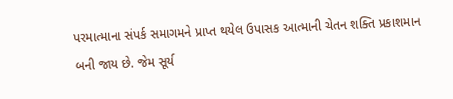પરમાત્માના સંપર્ક સમાગમને પ્રાપ્ત થયેલ ઉપાસક આત્માની ચેતન શક્તિ પ્રકાશમાન બની જાય છે. જેમ સૂર્ય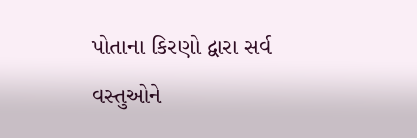પોતાના કિરણો દ્વારા સર્વ વસ્તુઓને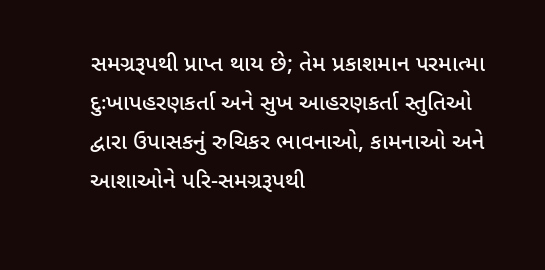સમગ્રરૂપથી પ્રાપ્ત થાય છે; તેમ પ્રકાશમાન પરમાત્મા દુઃખાપહરણકર્તા અને સુખ આહરણકર્તા સ્તુતિઓ દ્વારા ઉપાસકનું રુચિકર ભાવનાઓ, કામનાઓ અને આશાઓને પરિ-સમગ્રરૂપથી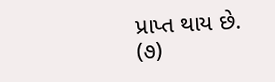પ્રાપ્ત થાય છે. (૭)